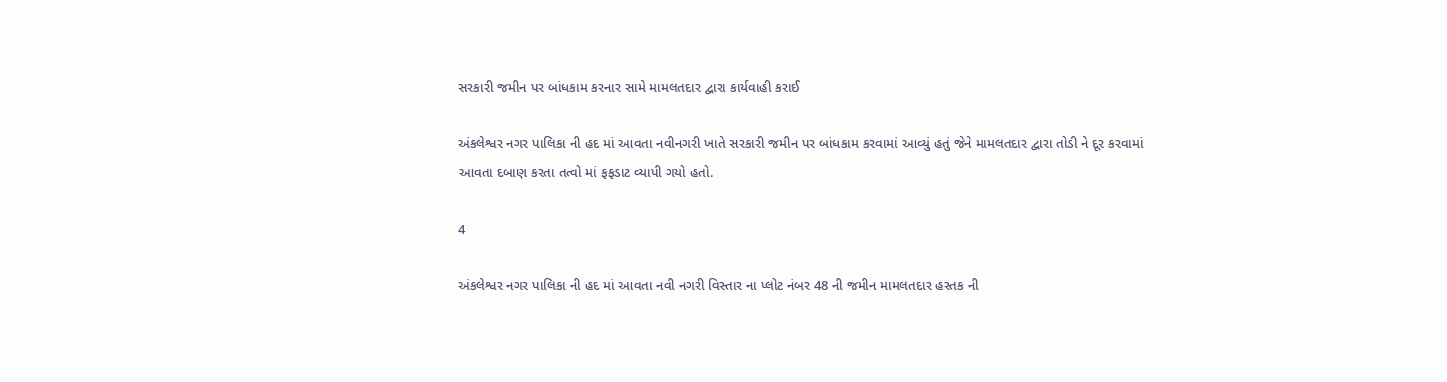સરકારી જમીન પર બાંધકામ કરનાર સામે મામલતદાર દ્વારા કાર્યવાહી કરાઈ

અંકલેશ્વર નગર પાલિકા ની હદ માં આવતા નવીનગરી ખાતે સરકારી જમીન પર બાંધકામ કરવામાં આવ્યું હતું જેને મામલતદાર દ્વારા તોડી ને દૂર કરવામાં આવતા દબાણ કરતા તત્વો માં ફફડાટ વ્યાપી ગયો હતો.

4

અંકલેશ્વર નગર પાલિકા ની હદ માં આવતા નવી નગરી વિસ્તાર ના પ્લોટ નંબર 48 ની જમીન મામલતદાર હસ્તક ની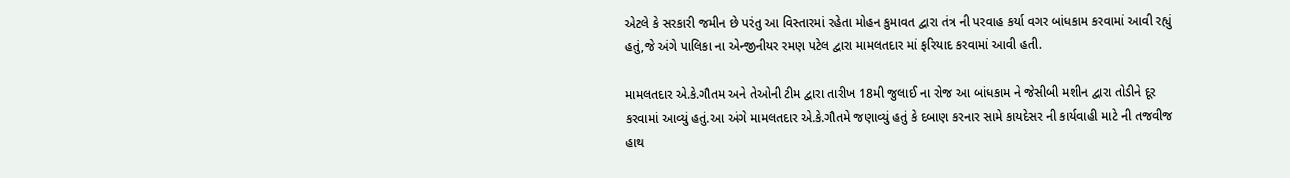એટલે કે સરકારી જમીન છે પરંતુ આ વિસ્તારમાં રહેતા મોહન કુમાવત દ્વારા તંત્ર ની પરવાહ કર્યા વગર બાંધકામ કરવામાં આવી રહ્યું હતું,જે અંગે પાલિકા ના એન્જીનીયર રમણ પટેલ દ્વારા મામલતદાર માં ફરિયાદ કરવામાં આવી હતી.

મામલતદાર એ.કે.ગૌતમ અને તેઓની ટીમ દ્વારા તારીખ 18મી જુલાઈ ના રોજ આ બાંધકામ ને જેસીબી મશીન દ્વારા તોડીને દૂર કરવામાં આવ્યું હતું.આ અંગે મામલતદાર એ.કે.ગૌતમે જણાવ્યું હતું કે દબાણ કરનાર સામે કાયદેસર ની કાર્યવાહી માટે ની તજવીજ હાથ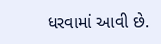ધરવામાં આવી છે.